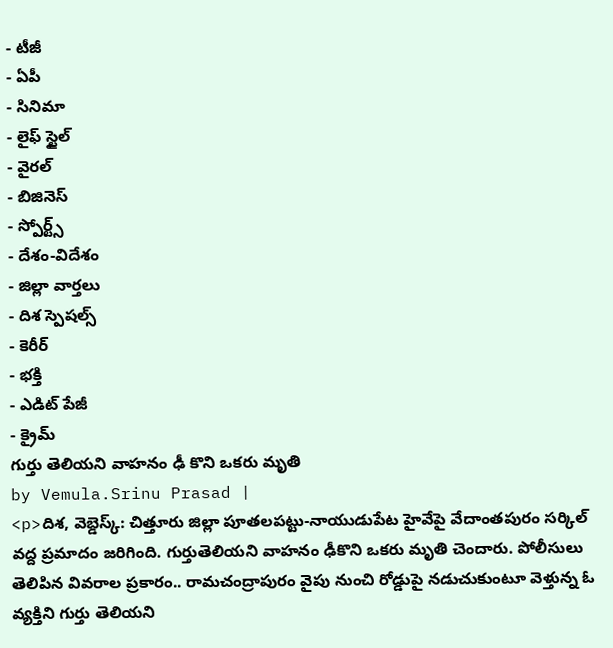- టీజీ
- ఏపీ
- సినిమా
- లైఫ్ స్టైల్
- వైరల్
- బిజినెస్
- స్పోర్ట్స్
- దేశం-విదేశం
- జిల్లా వార్తలు
- దిశ స్పెషల్స్
- కెరీర్
- భక్తి
- ఎడిట్ పేజీ
- క్రైమ్
గుర్తు తెలియని వాహనం ఢీ కొని ఒకరు మృతి
by Vemula.Srinu Prasad |
<p>దిశ, వెబ్డెస్క్: చిత్తూరు జిల్లా పూతలపట్టు-నాయుడుపేట హైవేపై వేదాంతపురం సర్కిల్ వద్ద ప్రమాదం జరిగింది. గుర్తుతెలియని వాహనం ఢీకొని ఒకరు మృతి చెందారు. పోలీసులు తెలిపిన వివరాల ప్రకారం.. రామచంద్రాపురం వైపు నుంచి రోడ్డుపై నడుచుకుంటూ వెళ్తున్న ఓ వ్యక్తిని గుర్తు తెలియని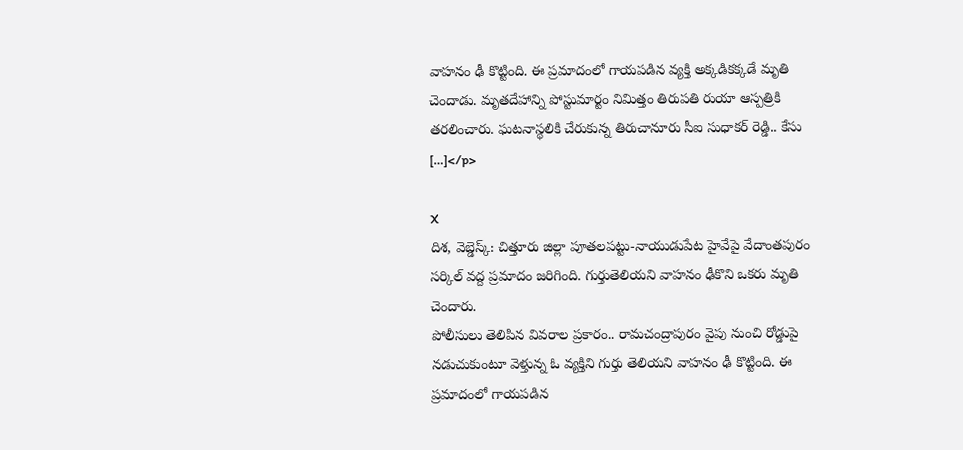వాహనం ఢీ కొట్టింది. ఈ ప్రమాదంలో గాయపడిన వ్యక్తి అక్కడికక్కడే మృతి చెందాడు. మృతదేహాన్ని పోస్టుమార్టం నిమిత్తం తిరుపతి రుయా ఆస్పత్రికి తరలించారు. ఘటనాస్థలికి చేరుకున్న తిరుచానూరు సీఐ సుధాకర్ రెడ్డి.. కేసు […]</p>

X
దిశ, వెబ్డెస్క్: చిత్తూరు జిల్లా పూతలపట్టు-నాయుడుపేట హైవేపై వేదాంతపురం సర్కిల్ వద్ద ప్రమాదం జరిగింది. గుర్తుతెలియని వాహనం ఢీకొని ఒకరు మృతి చెందారు.
పోలీసులు తెలిపిన వివరాల ప్రకారం.. రామచంద్రాపురం వైపు నుంచి రోడ్డుపై నడుచుకుంటూ వెళ్తున్న ఓ వ్యక్తిని గుర్తు తెలియని వాహనం ఢీ కొట్టింది. ఈ ప్రమాదంలో గాయపడిన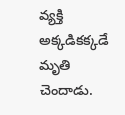వ్యక్తి అక్కడికక్కడే మృతి చెందాడు.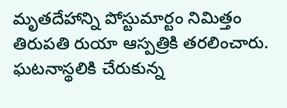మృతదేహాన్ని పోస్టుమార్టం నిమిత్తం తిరుపతి రుయా ఆస్పత్రికి తరలించారు. ఘటనాస్థలికి చేరుకున్న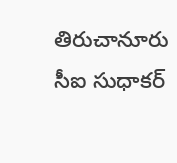తిరుచానూరు సీఐ సుధాకర్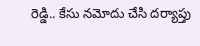రెడ్డి.. కేసు నమోదు చేసి దర్యాప్తు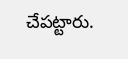చేపట్టారు.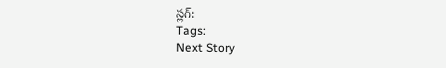స్లగ్:
Tags:
Next Story